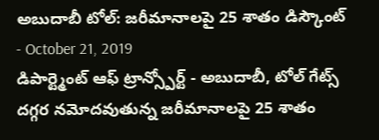అబుదాబీ టోల్: జరీమానాలపై 25 శాతం డిస్కౌంట్
- October 21, 2019
డిపార్ట్మెంట్ ఆఫ్ ట్రాన్స్పోర్ట్ - అబుదాబీ, టోల్ గేట్స్ దగ్గర నమోదవుతున్న జరీమానాలపై 25 శాతం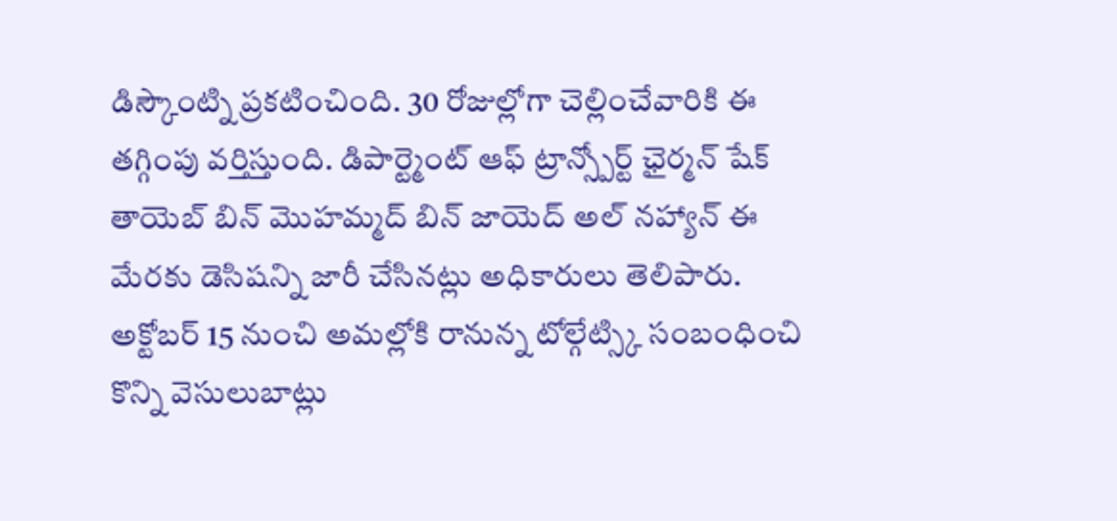డిస్కౌంట్ని ప్రకటించింది. 30 రోజుల్లోగా చెల్లించేవారికి ఈ తగ్గింపు వర్తిస్తుంది. డిపార్ట్మెంట్ ఆఫ్ ట్రాన్స్పోర్ట్ ఛైర్మన్ షేక్ తాయెబ్ బిన్ మొహమ్మద్ బిన్ జాయెద్ అల్ నహ్యాన్ ఈ మేరకు డెసిషన్ని జారీ చేసినట్లు అధికారులు తెలిపారు. అక్టోబర్ 15 నుంచి అమల్లోకి రానున్న టోల్గేట్స్కి సంబంధించి కొన్ని వెసులుబాట్లు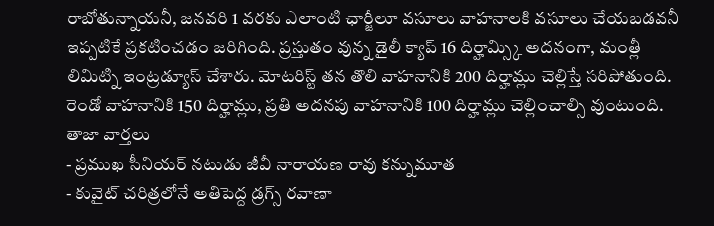రాబోతున్నాయనీ, జనవరి 1 వరకు ఎలాంటి ఛార్జీలూ వసూలు వాహనాలకి వసూలు చేయబడవనీ ఇప్పటికే ప్రకటించడం జరిగింది. ప్రస్తుతం వున్న డైలీ క్యాప్ 16 దిర్హామ్స్కి అదనంగా, మంత్లీ లిమిట్ని ఇంట్రడ్యూస్ చేశారు. మోటరిస్ట్ తన తొలి వాహనానికి 200 దిర్హామ్లు చెల్లిస్తే సరిపోతుంది. రెండో వాహనానికి 150 దిర్హామ్లు, ప్రతి అదనపు వాహనానికి 100 దిర్హామ్లు చెల్లించాల్సి వుంటుంది.
తాజా వార్తలు
- ప్రముఖ సీనియర్ నటుడు జీవీ నారాయణ రావు కన్నుమూత
- కువైట్ చరిత్రలోనే అతిపెద్ద డ్రగ్స్ రవాణా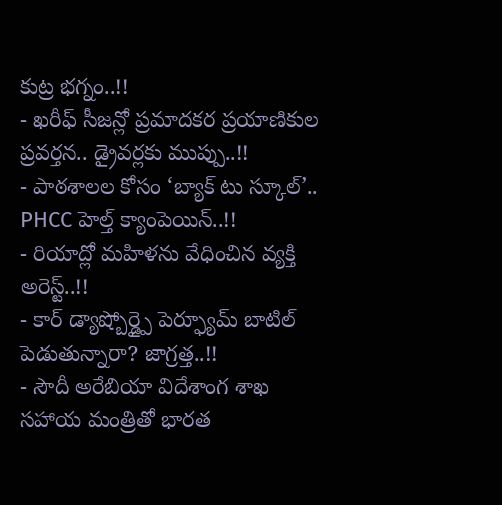కుట్ర భగ్నం..!!
- ఖరీఫ్ సీజన్లో ప్రమాదకర ప్రయాణికుల ప్రవర్తన.. డ్రైవర్లకు ముప్పు..!!
- పాఠశాలల కోసం ‘బ్యాక్ టు స్కూల్’.. PHCC హెల్త్ క్యాంపెయిన్..!!
- రియాద్లో మహిళను వేధించిన వ్యక్తి అరెస్ట్..!!
- కార్ డ్యాష్బోర్డ్పై పెర్ఫ్యూమ్ బాటిల్ పెడుతున్నారా? జాగ్రత్త..!!
- సౌదీ అరేబియా విదేశాంగ శాఖ సహాయ మంత్రితో భారత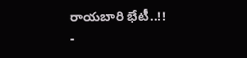రాయబారి భేటీ..!!
-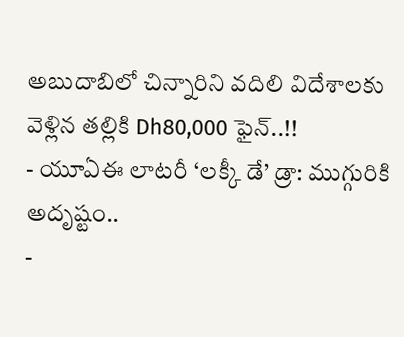అబుదాబిలో చిన్నారిని వదిలి విదేశాలకు వెళ్లిన తల్లికి Dh80,000 ఫైన్..!!
- యూఏఈ లాటరీ ‘లక్కీ డే’ డ్రా: ముగ్గురికి అదృష్టం..
-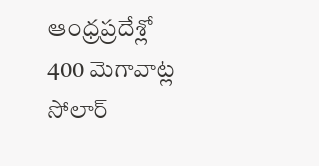ఆంధ్రప్రదేశ్లో 400 మెగావాట్ల సోలార్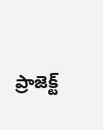ప్రాజెక్ట్